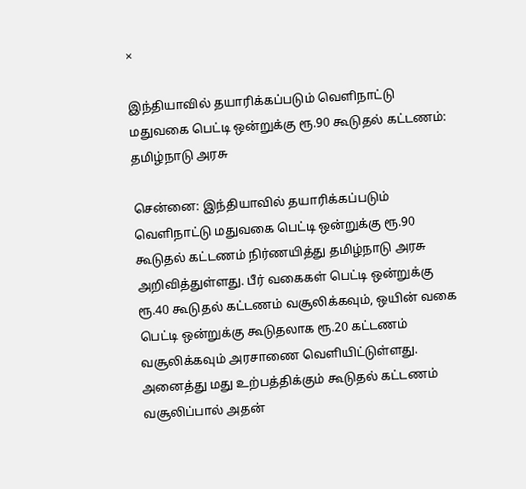×

இந்தியாவில் தயாரிக்கப்படும் வெளிநாட்டு மதுவகை பெட்டி ஒன்றுக்கு ரூ.90 கூடுதல் கட்டணம்: தமிழ்நாடு அரசு

சென்னை: இந்தியாவில் தயாரிக்கப்படும் வெளிநாட்டு மதுவகை பெட்டி ஒன்றுக்கு ரூ.90 கூடுதல் கட்டணம் நிர்ணயித்து தமிழ்நாடு அரசு அறிவித்துள்ளது. பீர் வகைகள் பெட்டி ஒன்றுக்கு ரூ.40 கூடுதல் கட்டணம் வசூலிக்கவும், ஒயின் வகை பெட்டி ஒன்றுக்கு கூடுதலாக ரூ.20 கட்டணம் வசூலிக்கவும் அரசாணை வெளியிட்டுள்ளது. அனைத்து மது உற்பத்திக்கும் கூடுதல் கட்டணம் வசூலிப்பால் அதன்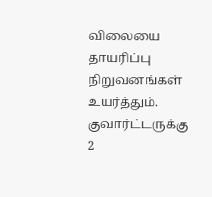விலையை தாயரிப்பு நிறுவனங்கள் உயர்த்தும். குவார்ட்டருக்கு 2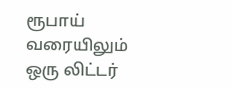ரூபாய் வரையிலும் ஒரு லிட்டர்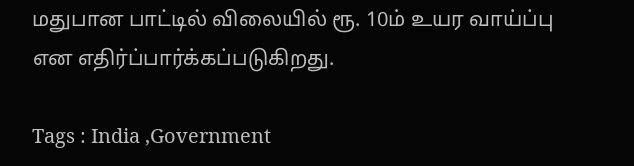மதுபான பாட்டில் விலையில் ரூ. 10ம் உயர வாய்ப்பு என எதிர்ப்பார்க்கப்படுகிறது.

Tags : India ,Government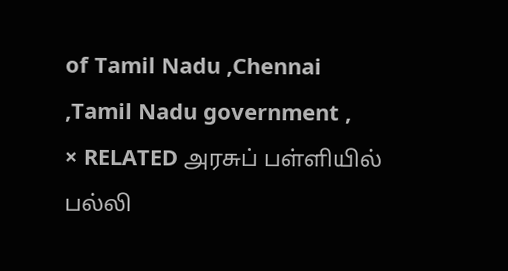of Tamil Nadu ,Chennai ,Tamil Nadu government ,
× RELATED அரசுப் பள்ளியில் பல்லி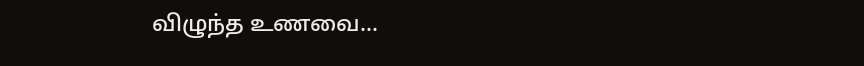விழுந்த உணவை...